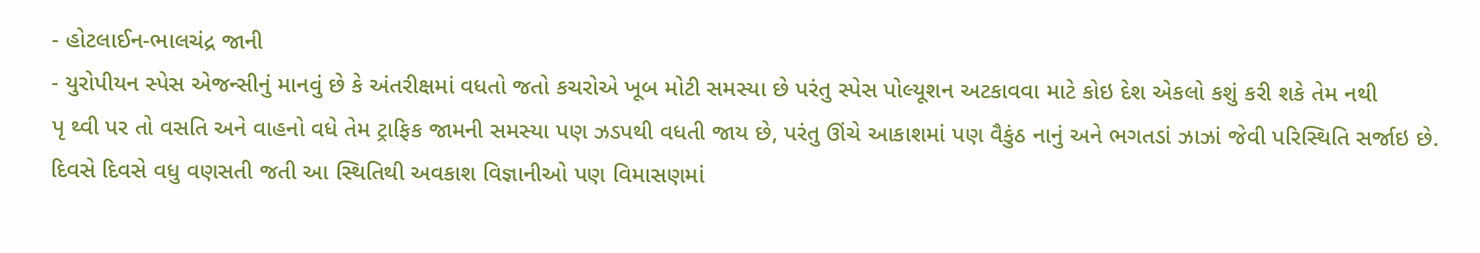- હોટલાઈન-ભાલચંદ્ર જાની
- યુરોપીયન સ્પેસ એજન્સીનું માનવું છે કે અંતરીક્ષમાં વધતો જતો કચરોએ ખૂબ મોટી સમસ્યા છે પરંતુ સ્પેસ પોલ્યૂશન અટકાવવા માટે કોઇ દેશ એકલો કશું કરી શકે તેમ નથી
પૃ થ્વી પર તો વસતિ અને વાહનો વધે તેમ ટ્રાફિક જામની સમસ્યા પણ ઝડપથી વધતી જાય છે, પરંતુ ઊંચે આકાશમાં પણ વૈકુંઠ નાનું અને ભગતડાં ઝાઝાં જેવી પરિસ્થિતિ સર્જાઇ છે. દિવસે દિવસે વધુ વણસતી જતી આ સ્થિતિથી અવકાશ વિજ્ઞાનીઓ પણ વિમાસણમાં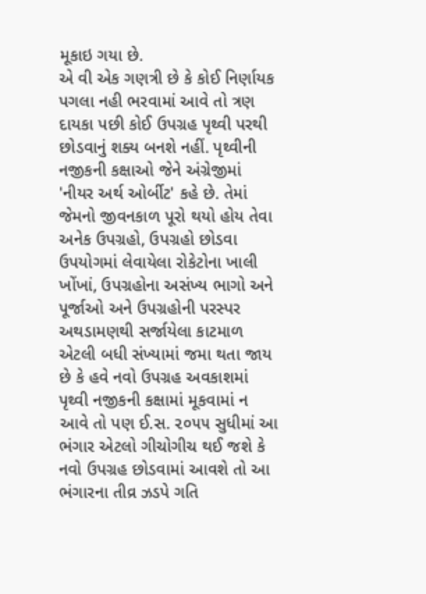મૂકાઇ ગયા છે.
એ વી એક ગણત્રી છે કે કોઈ નિર્ણાયક પગલા નહી ભરવામાં આવે તો ત્રણ દાયકા પછી કોઈ ઉપગ્રહ પૃથ્વી પરથી છોડવાનું શક્ય બનશે નહીં. પૃથ્વીની નજીકની કક્ષાઓ જેને અંગ્રેજીમાં 'નીયર અર્થ ઓર્બીટ' કહે છે. તેમાં જેમનો જીવનકાળ પૂરો થયો હોય તેવા અનેક ઉપગ્રહો, ઉપગ્રહો છોડવા ઉપયોગમાં લેવાયેલા રોકેટોના ખાલી ખોંખાં, ઉપગ્રહોના અસંખ્ય ભાગો અને પૂર્જાઓ અને ઉપગ્રહોની પરસ્પર અથડામણથી સર્જાયેલા કાટમાળ એટલી બધી સંખ્યામાં જમા થતા જાય છે કે હવે નવો ઉપગ્રહ અવકાશમાં પૃથ્વી નજીકની કક્ષામાં મૂકવામાં ન આવે તો પણ ઈ.સ. ૨૦૫૫ સુધીમાં આ ભંગાર એટલો ગીચોગીચ થઈ જશે કે નવો ઉપગ્રહ છોડવામાં આવશે તો આ ભંગારના તીવ્ર ઝડપે ગતિ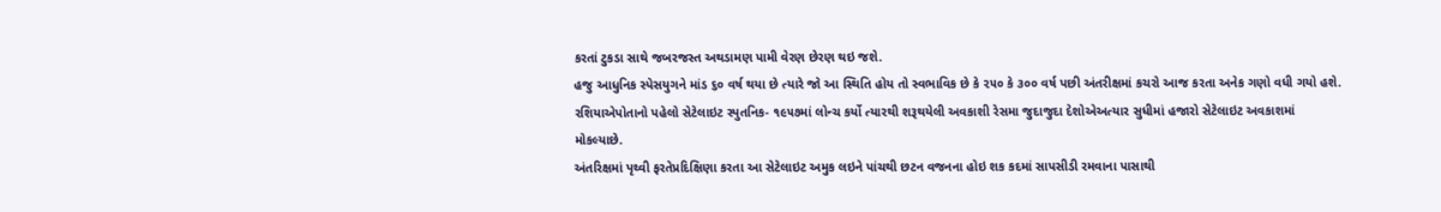કરતાં ટુકડા સાથે જબરજસ્ત અથડામણ પામી વેરણ છેરણ થઇ જશે.
હજુ આધુનિક સ્પેસયુગને માંડ ૬૦ વર્ષ થયા છે ત્યારે જો આ સ્થિતિ હોય તો સ્વભાવિક છે કે ૨૫૦ કે ૩૦૦ વર્ષ પછી અંતરીક્ષમાં કચરો આજ કરતા અનેક ગણો વધી ગયો હશે.
રશિયાએપોતાનો પહેલો સેટેલાઇટ સ્પુતનિક- ૧૯૫૭માં લોન્ચ કર્યો ત્યારથી શરૂથયેલી અવકાશી રેસમા જુદાજુદા દેશોએઅત્યાર સુધીમાં હજારો સેટેલાઇટ અવકાશમાં મોકલ્યાછે.
અંતરિક્ષમાં પૃથ્વી ફરતેપ્રદિક્ષિણા કરતા આ સેટેલાઇટ અમુક લઇને પાંચથી છટન વજનના હોઇ શક કદમાં સાપસીડી રમવાના પાસાથી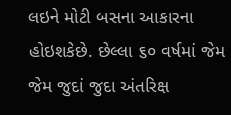લઇને મોટી બસના આકારના હોઇશકેછે. છેલ્લા ૬૦ વર્ષમાં જેમ જેમ જુદાં જુદા અંતરિક્ષ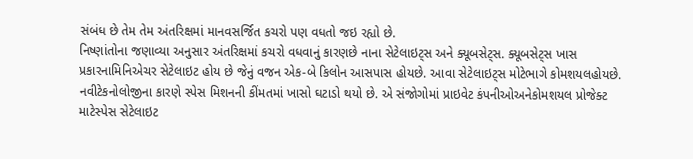સંબંધ છે તેમ તેમ અંતરિક્ષમાં માનવસર્જિત કચરો પણ વધતો જઇ રહ્યો છે.
નિષ્ણાંતોના જણાવ્યા અનુસાર અંતરિક્ષમાં કચરો વધવાનું કારણછે નાના સેટેલાઇટ્સ અને ક્યૂબસેટ્સ. ક્યૂબસેટ્સ ખાસ પ્રકારનામિનિએચર સેટેલાઇટ હોય છે જેનું વજન એક-બે કિલોન આસપાસ હોયછે. આવા સેટેલાઇટ્સ મોટેભાગે કોમશયલહોયછે. નવીટેકનોલોજીના કારણે સ્પેસ મિશનની કીંમતમાં ખાસો ઘટાડો થયો છે. એ સંજોગોમાં પ્રાઇવેટ કંપનીઓઅનેકોમશયલ પ્રોજેક્ટ માટેસ્પેસ સેટેલાઇટ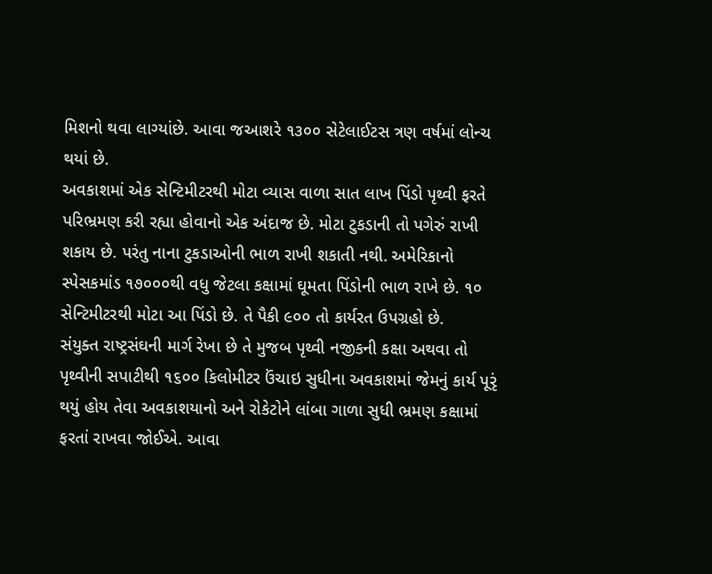મિશનો થવા લાગ્યાંછે. આવા જઆશરે ૧૩૦૦ સેટેલાઈટસ ત્રણ વર્ષમાં લોન્ચ થયાં છે.
અવકાશમાં એક સેન્ટિમીટરથી મોટા વ્યાસ વાળા સાત લાખ પિંડો પૃથ્વી ફરતે પરિભ્રમણ કરી રહ્યા હોવાનો એક અંદાજ છે. મોટા ટુકડાની તો પગેરું રાખી શકાય છે. પરંતુ નાના ટુકડાઓની ભાળ રાખી શકાતી નથી. અમેરિકાનો સ્પેસકમાંડ ૧૭૦૦૦થી વધુ જેટલા કક્ષામાં ઘૂમતા પિંડોની ભાળ રાખે છે. ૧૦ સેન્ટિમીટરથી મોટા આ પિંડો છે. તે પૈકી ૯૦૦ તો કાર્યરત ઉપગ્રહો છે.
સંયુક્ત રાષ્ટ્રસંઘની માર્ગ રેખા છે તે મુજબ પૃથ્વી નજીકની કક્ષા અથવા તો પૃથ્વીની સપાટીથી ૧૬૦૦ કિલોમીટર ઉંચાઇ સુધીના અવકાશમાં જેમનું કાર્ય પૂરૃં થયું હોય તેવા અવકાશયાનો અને રોકેટોને લાંબા ગાળા સુધી ભ્રમણ કક્ષામાં ફરતાં રાખવા જોઈએ. આવા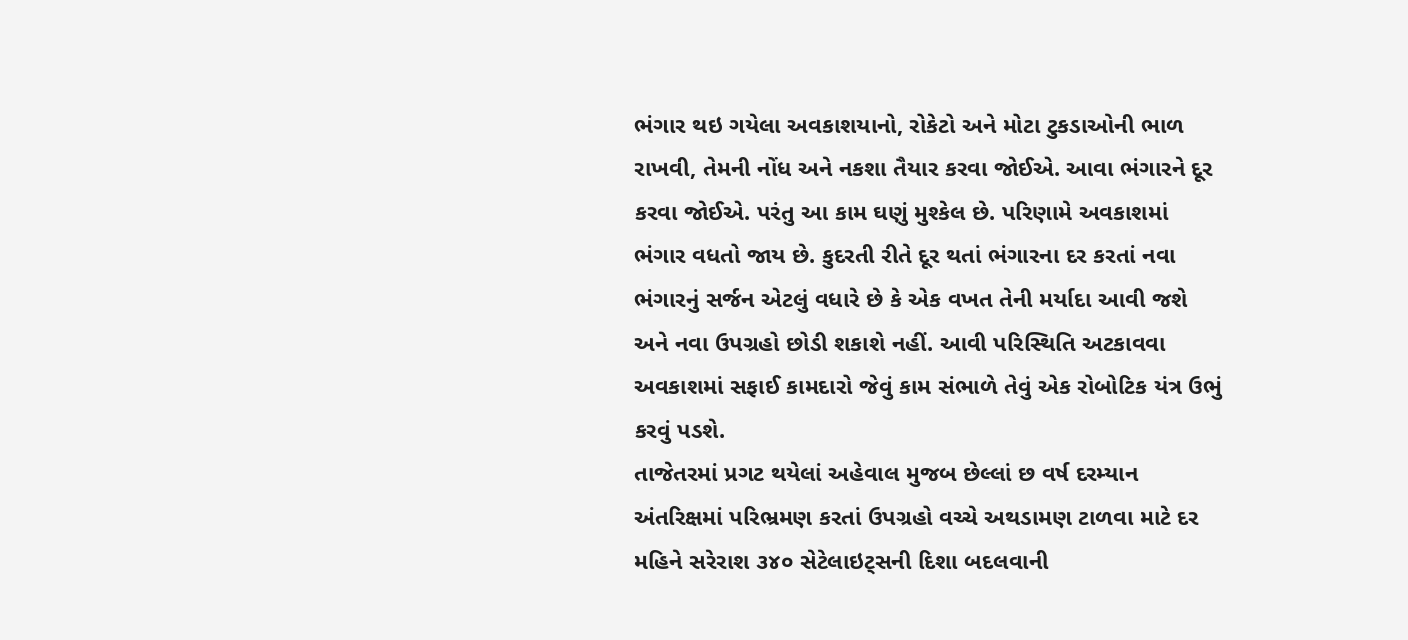ભંગાર થઇ ગયેલા અવકાશયાનો, રોકેટો અને મોટા ટુકડાઓની ભાળ રાખવી, તેમની નોંધ અને નકશા તૈયાર કરવા જોઈએ. આવા ભંગારને દૂર કરવા જોઈએ. પરંતુ આ કામ ઘણું મુશ્કેલ છે. પરિણામે અવકાશમાં ભંગાર વધતો જાય છે. કુદરતી રીતે દૂર થતાં ભંગારના દર કરતાં નવા ભંગારનું સર્જન એટલું વધારે છે કે એક વખત તેની મર્યાદા આવી જશે અને નવા ઉપગ્રહો છોડી શકાશે નહીં. આવી પરિસ્થિતિ અટકાવવા અવકાશમાં સફાઈ કામદારો જેવું કામ સંભાળે તેવું એક રોબોટિક યંત્ર ઉભું કરવું પડશે.
તાજેતરમાં પ્રગટ થયેલાં અહેવાલ મુજબ છેલ્લાં છ વર્ષ દરમ્યાન અંતરિક્ષમાં પરિભ્રમણ કરતાં ઉપગ્રહો વચ્ચે અથડામણ ટાળવા માટે દર મહિને સરેરાશ ૩૪૦ સેટેલાઇટ્સની દિશા બદલવાની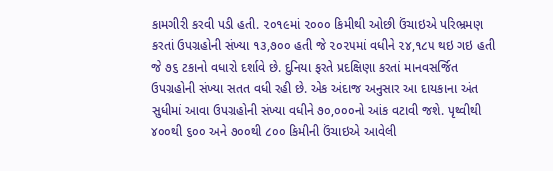કામગીરી કરવી પડી હતી. ૨૦૧૯માં ૨૦૦૦ કિમીથી ઓછી ઉંચાઇએ પરિભ્રમણ કરતાં ઉપગ્રહોની સંખ્યા ૧૩,૭૦૦ હતી જે ૨૦૨૫માં વધીને ૨૪,૧૮૫ થઇ ગઇ હતી જે ૭૬ ટકાનો વધારો દર્શાવે છે. દુનિયા ફરતે પ્રદક્ષિણા કરતાં માનવસર્જિત ઉપગ્રહોની સંખ્યા સતત વધી રહી છે. એક અંદાજ અનુસાર આ દાયકાના અંત સુધીમાં આવા ઉપગ્રહોની સંખ્યા વધીને ૭૦,૦૦૦નો આંક વટાવી જશે. પૃથ્વીથી ૪૦૦થી ૬૦૦ અને ૭૦૦થી ૮૦૦ કિમીની ઉંચાઇએ આવેલી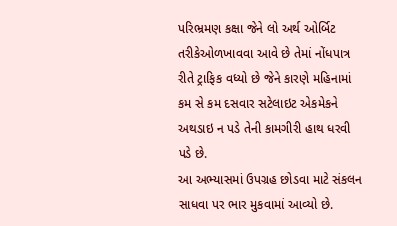પરિભ્રમણ કક્ષા જેને લો અર્થ ઓર્બિટ તરીકેઓળખાવવા આવે છે તેમાં નોંધપાત્ર રીતે ટ્રાફિક વધ્યો છે જેને કારણે મહિનામાં કમ સે કમ દસવાર સટેલાઇટ એકમેકને અથડાઇ ન પડે તેની કામગીરી હાથ ધરવી પડે છે.
આ અભ્યાસમાં ઉપગ્રહ છોડવા માટે સંકલન સાધવા પર ભાર મુકવામાં આવ્યો છે.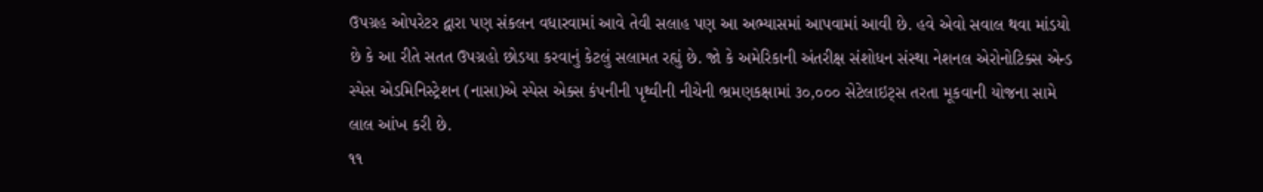ઉપગ્રહ ઓપરેટર દ્વારા પણ સંકલન વધારવામાં આવે તેવી સલાહ પણ આ અભ્યાસમાં આપવામાં આવી છે. હવે એવો સવાલ થવા માંડયો છે કે આ રીતે સતત ઉપગ્રહો છોડયા કરવાનું કેટલું સલામત રહ્યું છે. જો કે અમેરિકાની અંતરીક્ષ સંશોધન સંસ્થા નેશનલ એરોનોટિક્સ એન્ડ સ્પેસ એડમિનિસ્ટ્રેશન (નાસા)એ સ્પેસ એક્સ કંપનીની પૃથ્વીની નીચેની ભ્રમણકક્ષામાં ૩૦,૦૦૦ સેટેલાઇટ્સ તરતા મૂકવાની યોજના સામે લાલ આંખ કરી છે.
૧૧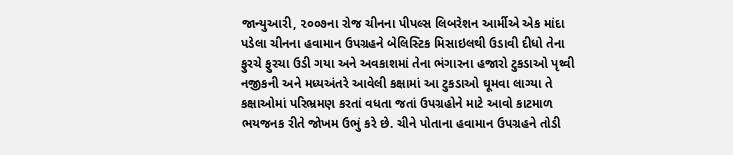જાન્યુઆરી, ૨૦૦૭ના રોજ ચીનના પીપલ્સ લિબરેશન આર્મીએ એક માંદા પડેલા ચીનના હવામાન ઉપગ્રહને બેલિસ્ટિક મિસાઇલથી ઉડાવી દીધો તેના ફુરચે ફુરચા ઉડી ગયા અને અવકાશમાં તેના ભંગારના હજારો ટુકડાઓ પૃથ્વી નજીકની અને મધ્યઅંતરે આવેલી કક્ષામાં આ ટુકડાઓ ઘૂમવા લાગ્યા તે કક્ષાઓમાં પરિભ્રમણ કરતાં વધતા જતાં ઉપગ્રહોને માટે આવો કાટમાળ ભયજનક રીતે જોખમ ઉભું કરે છે. ચીને પોતાના હવામાન ઉપગ્રહને તોડી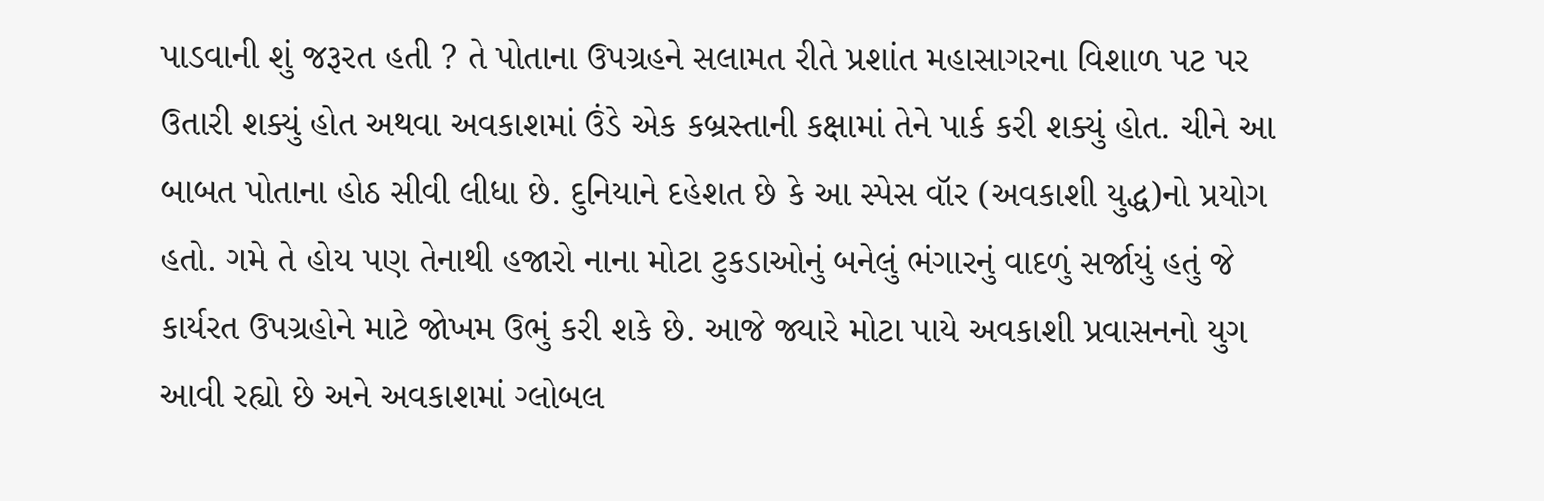પાડવાની શું જરૂરત હતી ? તે પોતાના ઉપગ્રહને સલામત રીતે પ્રશાંત મહાસાગરના વિશાળ પટ પર ઉતારી શક્યું હોત અથવા અવકાશમાં ઉંડે એક કબ્રસ્તાની કક્ષામાં તેને પાર્ક કરી શક્યું હોત. ચીને આ બાબત પોતાના હોઠ સીવી લીધા છે. દુનિયાને દહેશત છે કે આ સ્પેસ વૉર (અવકાશી યુદ્ધ)નો પ્રયોગ હતો. ગમે તે હોય પણ તેનાથી હજારો નાના મોટા ટુકડાઓનું બનેલું ભંગારનું વાદળું સર્જાયું હતું જે કાર્યરત ઉપગ્રહોને માટે જોખમ ઉભું કરી શકે છે. આજે જ્યારે મોટા પાયે અવકાશી પ્રવાસનનો યુગ આવી રહ્યો છે અને અવકાશમાં ગ્લોબલ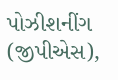પોઝીશનીંગ (જીપીએસ),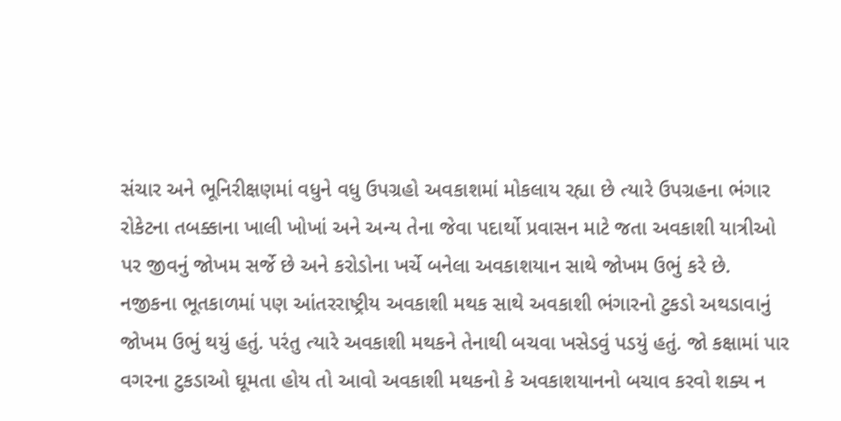સંચાર અને ભૂનિરીક્ષણમાં વધુને વધુ ઉપગ્રહો અવકાશમાં મોકલાય રહ્યા છે ત્યારે ઉપગ્રહના ભંગાર રોકેટના તબક્કાના ખાલી ખોખાં અને અન્ય તેના જેવા પદાર્થો પ્રવાસન માટે જતા અવકાશી યાત્રીઓ પર જીવનું જોખમ સર્જે છે અને કરોડોના ખર્ચે બનેલા અવકાશયાન સાથે જોખમ ઉભું કરે છે.
નજીકના ભૂતકાળમાં પણ આંતરરાષ્ટ્રીય અવકાશી મથક સાથે અવકાશી ભંગારનો ટુકડો અથડાવાનું જોખમ ઉભું થયું હતું. પરંતુ ત્યારે અવકાશી મથકને તેનાથી બચવા ખસેડવું પડયું હતું. જો કક્ષામાં પાર વગરના ટુકડાઓ ઘૂમતા હોય તો આવો અવકાશી મથકનો કે અવકાશયાનનો બચાવ કરવો શક્ય ન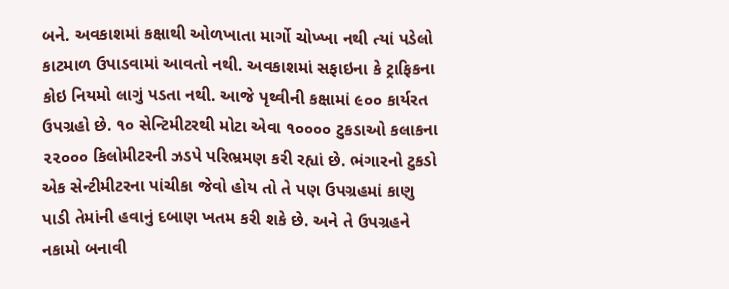બને. અવકાશમાં કક્ષાથી ઓળખાતા માર્ગો ચોખ્ખા નથી ત્યાં પડેલો કાટમાળ ઉપાડવામાં આવતો નથી. અવકાશમાં સફાઇના કે ટ્રાફિકના કોઇ નિયમો લાગું પડતા નથી. આજે પૃથ્વીની કક્ષામાં ૯૦૦ કાર્યરત ઉપગ્રહો છે. ૧૦ સેન્ટિમીટરથી મોટા એવા ૧૦૦૦૦ ટુકડાઓ કલાકના ૨૨૦૦૦ કિલોમીટરની ઝડપે પરિભ્રમણ કરી રહ્યાં છે. ભંગારનો ટુકડો એક સેન્ટીમીટરના પાંચીકા જેવો હોય તો તે પણ ઉપગ્રહમાં કાણુ પાડી તેમાંની હવાનું દબાણ ખતમ કરી શકે છે. અને તે ઉપગ્રહને નકામો બનાવી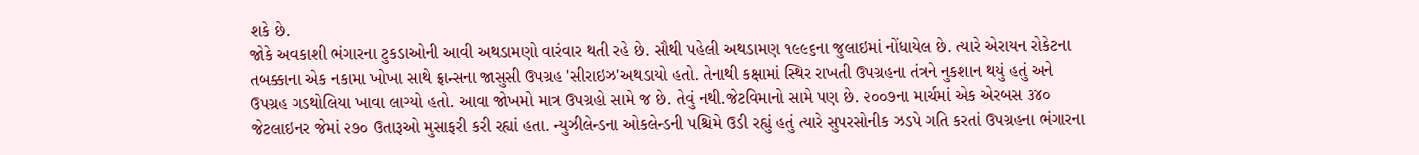શકે છે.
જોકે અવકાશી ભંગારના ટુકડાઓની આવી અથડામણો વારંવાર થતી રહે છે. સૌથી પહેલી અથડામણ ૧૯૯૬ના જુલાઇમાં નોંધાયેલ છે. ત્યારે એરાયન રોકેટના તબક્કાના એક નકામા ખોખા સાથે ફ્રાન્સના જાસુસી ઉપગ્રહ 'સીરાઇઝ'અથડાયો હતો. તેનાથી કક્ષામાં સ્થિર રાખતી ઉપગ્રહના તંત્રને નુકશાન થયું હતું અને ઉપગ્રહ ગડથોલિયા ખાવા લાગ્યો હતો. આવા જોખમો માત્ર ઉપગ્રહો સામે જ છે. તેવું નથી.જેટવિમાનો સામે પણ છે. ૨૦૦૭ના માર્ચમાં એક એરબસ ૩૪૦ જેટલાઇનર જેમાં ૨૭૦ ઉતારૂઓ મુસાફરી કરી રહ્યાં હતા. ન્યુઝીલેન્ડના ઓકલેન્ડની પશ્ચિમે ઉડી રહ્યું હતું ત્યારે સુપરસોનીક ઝડપે ગતિ કરતાં ઉપગ્રહના ભંગારના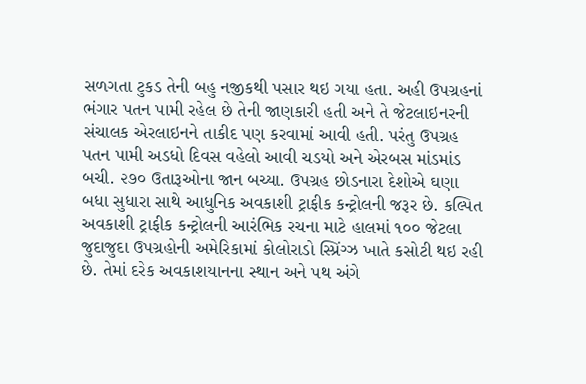સળગતા ટુકડ તેની બહુ નજીકથી પસાર થઇ ગયા હતા. અહી ઉપગ્રહનાં ભંગાર પતન પામી રહેલ છે તેની જાણકારી હતી અને તે જેટલાઇનરની સંચાલક એરલાઇનને તાકીદ પણ કરવામાં આવી હતી. પરંતુ ઉપગ્રહ પતન પામી અડધો દિવસ વહેલો આવી ચડયો અને એરબસ માંડમાંડ બચી. ૨૭૦ ઉતારૂઓના જાન બચ્યા. ઉપગ્રહ છોડનારા દેશોએ ઘણા બધા સુધારા સાથે આધુનિક અવકાશી ટ્રાફીક કન્ટ્રોલની જરૂર છે. કલ્પિત અવકાશી ટ્રાફીક કન્ટ્રોલની આરંભિક રચના માટે હાલમાં ૧૦૦ જેટલા જુદાજુદા ઉપગ્રહોની અમેરિકામાં કોલોરાડો સ્પ્રિંગ્ઝ ખાતે કસોટી થઇ રહી છે. તેમાં દરેક અવકાશયાનના સ્થાન અને પથ અંગે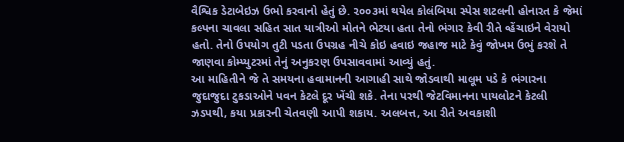વૈશ્વિક ડેટાબેઇઝ ઉભો કરવાનો હેતું છે. ૨૦૦૩માં થયેલ કોલંબિયા સ્પેસ શટલની હોનારત કે જેમાં કલ્પના ચાવલા સહિત સાત યાત્રીઓ મોતને ભેટયા હતા તેનો ભંગાર કેવી રીતે વ્હેંચાઇને વેરાયો હતો. તેનો ઉપયોગ તુટી પડતા ઉપગ્રહ નીચે કોઇ હવાઇ જહાજ માટે કેવું જોખમ ઉભું કરશે તે જાણવા કોમ્પ્યુટરમાં તેનું અનુકરણ ઉપસાવવામાં આવ્યું હતું.
આ માહિતીને જે તે સમયના હવામાનની આગાહી સાથે જોડવાથી માલૂમ પડે કે ભંગારના જુદાજુદા ટુકડાઓને પવન કેટલે દૂર ખેંચી શકે. તેના પરથી જેટવિમાનના પાયલોટને કેટલી ઝડપથી, કયા પ્રકારની ચેતવણી આપી શકાય. અલબત્ત, આ રીતે અવકાશી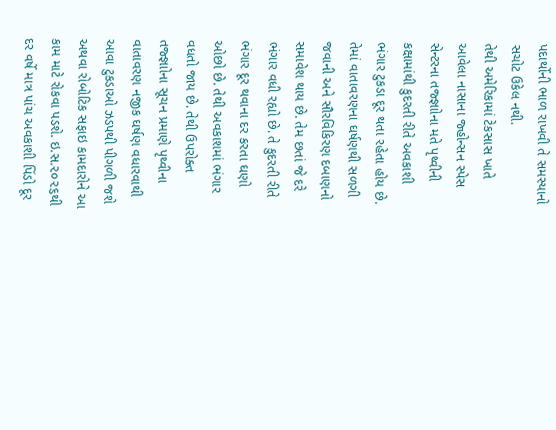પદાર્થોની ભાળ રાખવી તે સમસ્યાનો સચોટ ઉકેલ નથી.
તેથી અમેરિકામાં ટેકસાસ ખાતે આવેલા નાસાના જ્હોન્સન સ્પેસ સેન્ટરના તજ્જ્ઞાોના મતે પૃથ્વીની કક્ષામાંથી કુદરતી રીતે અવકાશી ભંગાર ટુકડા દૂર થતા રહેતા હોય છે. તેમાં વાતાવરણના ઘર્ષણથી સળગી જવાની અને સૌરવિકિરણ દબાણનો સમાવેશ થાય છે. તેમ છતાં જે દરે ભંગાર વધી રહ્યો છે. તે કુદરતી રીતે ભંગાર દૂર થવાના દર કરતા ઘણો ઓછો છે. તેથી અવકાશમાં ભંગાર વધતો જાય છે. તેથી ઉપરોક્ત તજ્જ્ઞાોના સૂચન પ્રમાણે પૃથ્વીના વાતાવરણ નજીક ઘર્ષણ વધારવાથી આવા ટુકડાઓ ઝડપથી પીગળી જશે અથવા રોબોટિક સફાઇ કામદારોને આ કામ માટે રોકવા પડશે. ઇ.સ.૨૦૨૬થી દર વર્ષે માત્ર પાંચ અવકાશી પિંડો દૂર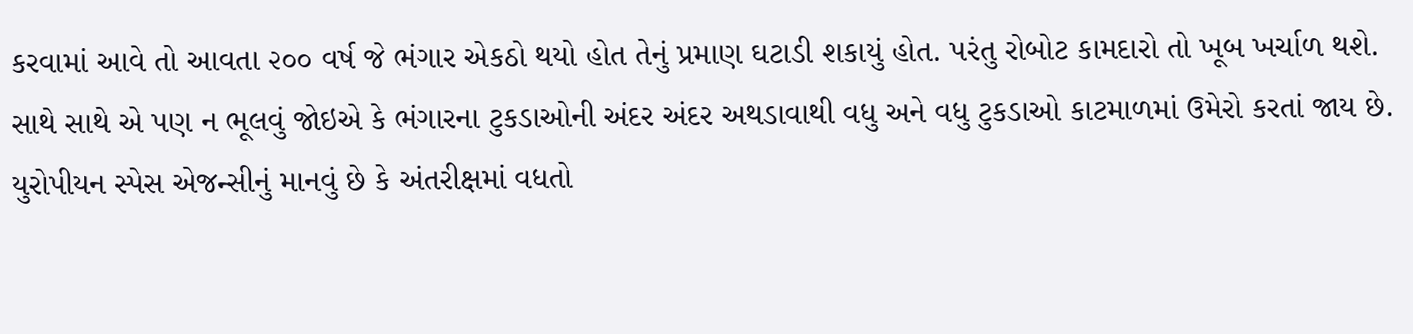કરવામાં આવે તો આવતા ૨૦૦ વર્ષ જે ભંગાર એકઠો થયો હોત તેનું પ્રમાણ ઘટાડી શકાયું હોત. પરંતુ રોબોટ કામદારો તો ખૂબ ખર્ચાળ થશે. સાથે સાથે એ પણ ન ભૂલવું જોઇએ કે ભંગારના ટુકડાઓની અંદર અંદર અથડાવાથી વધુ અને વધુ ટુકડાઓ કાટમાળમાં ઉમેરો કરતાં જાય છે. યુરોપીયન સ્પેસ એજન્સીનું માનવું છે કે અંતરીક્ષમાં વધતો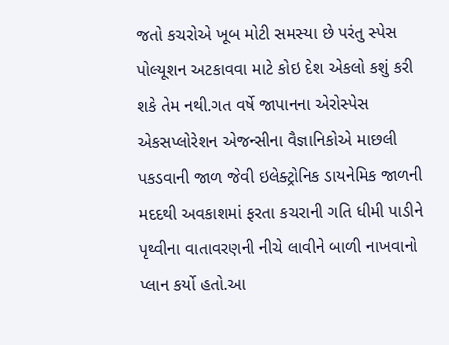જતો કચરોએ ખૂબ મોટી સમસ્યા છે પરંતુ સ્પેસ પોલ્યૂશન અટકાવવા માટે કોઇ દેશ એકલો કશું કરી શકે તેમ નથી.ગત વર્ષે જાપાનના એરોસ્પેસ એકસપ્લોરેશન એજન્સીના વૈજ્ઞાનિકોએ માછલી પકડવાની જાળ જેવી ઇલેક્ટ્રોનિક ડાયનેમિક જાળની મદદથી અવકાશમાં ફરતા કચરાની ગતિ ધીમી પાડીને પૃથ્વીના વાતાવરણની નીચે લાવીને બાળી નાખવાનો પ્લાન કર્યો હતો.આ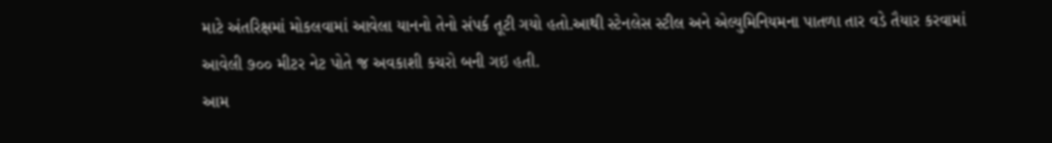માટે અંતરિક્ષમાં મોકલવામાં આવેલા યાનનો તેનો સંપર્ક તૂટી ગયો હતો.આથી સ્ટેનલેસ સ્ટીલ અને એલ્યુમિનિયમના પાતળા તાર વડે તૈયાર કરવામાં આવેલી ૭૦૦ મીટર નેટ પોતે જ અવકાશી કચરો બની ગઇ હતી.
આમ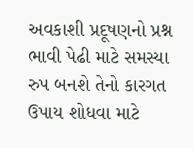અવકાશી પ્રદૂષણનો પ્રશ્ન ભાવી પેઢી માટે સમસ્યા રુપ બનશે તેનો કારગત ઉપાય શોધવા માટે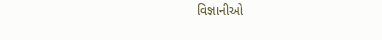વિજ્ઞાનીઓ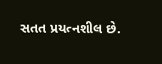સતત પ્રયત્નશીલ છે.